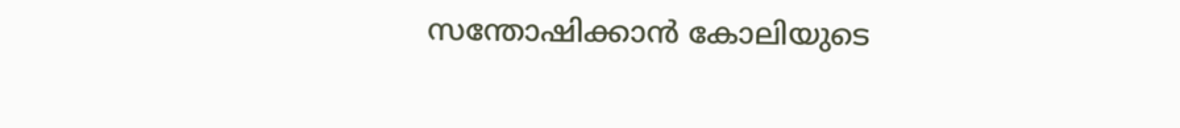സന്തോഷിക്കാൻ കോലിയുടെ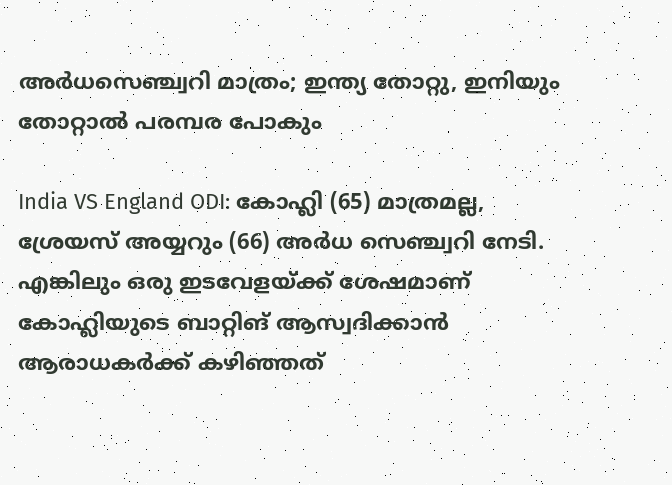അ‌ർധസെഞ്ച്വറി മാത്രം; ഇന്ത്യ തോറ്റു, ഇനിയും തോറ്റാൽ പരമ്പര പോകും

India VS England ODI: കോഹ്ലി (65) മാത്രമല്ല, ശ്രേയസ് അയ്യറും (66) അ‌ർധ സെഞ്ച്വറി നേടി. എങ്കിലും ഒരു ഇടവേളയ്ക്ക് ശേഷമാണ് കോഹ്ലിയുടെ ബാറ്റിങ് ആസ്വദിക്കാൻ ആരാധകർക്ക് കഴിഞ്ഞത്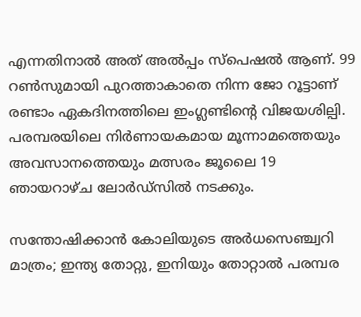എന്നതിനാൽ അ‌ത് അ‌ൽപ്പം സ്പെഷൽ ആണ്. 99 റൺസുമായി പുറത്താകാതെ നിന്ന ജോ റൂട്ടാണ് രണ്ടാം ഏകദിനത്തിലെ ഇംഗ്ലണ്ടിന്റെ വിജയശില്പി. പരമ്പരയിലെ നിർണായകമായ മൂന്നാമത്തെയും അവസാനത്തെയും മത്സരം ജൂലൈ 19 ഞായറാഴ്ച ലോർഡ്സിൽ നടക്കും.

സന്തോഷിക്കാൻ കോലിയുടെ അ‌ർധസെഞ്ച്വറി മാത്രം; ഇന്ത്യ തോറ്റു, ഇനിയും തോറ്റാൽ പരമ്പര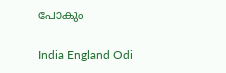പോകും

India England Odi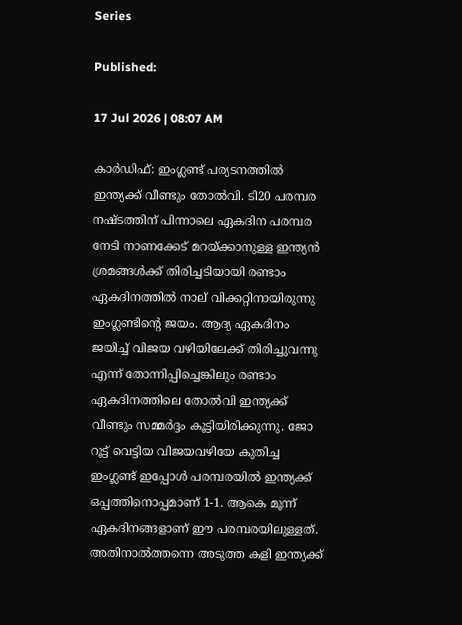Series

Published:

17 Jul 2026 | 08:07 AM

കാർഡിഫ്: ഇംഗ്ലണ്ട് പര്യടനത്തിൽ ഇന്ത്യക്ക് വീണ്ടും തോൽവി. ടി20 പരമ്പര നഷ്ടത്തിന് പിന്നാലെ ഏകദിന പരമ്പര നേടി നാണക്കേട് മറയ്ക്കാനുള്ള ഇന്ത്യൻ ശ്രമങ്ങൾക്ക് തിരിച്ചടിയായി രണ്ടാം ഏകദിനത്തിൽ നാല് വിക്കറ്റിനായിരുന്നു ഇംഗ്ലണ്ടിന്റെ ജയം. ആദ്യ ഏകദിനം ജയിച്ച് വിജയ വഴിയിലേക്ക് തിരിച്ചുവന്നു എന്ന് തോന്നിപ്പിച്ചെങ്കിലും രണ്ടാം ഏകദിനത്തിലെ തോൽവി ഇന്ത്യക്ക് വീണ്ടും സമ്മർദ്ദം കൂട്ടിയിരിക്കുന്നു. ജോ റൂട്ട് വെട്ടിയ വിജയവഴിയേ കുതിച്ച ഇംഗ്ലണ്ട് ഇപ്പോൾ പരമ്പരയിൽ ഇന്ത്യക്ക് ഒപ്പത്തിനൊപ്പമാണ് 1-1. ആകെ മൂന്ന് ഏകദിനങ്ങളാണ് ഈ പരമ്പരയിലുള്ളത്. അ‌തിനാൽത്തന്നെ അ‌ടുത്ത കളി ഇന്ത്യക്ക്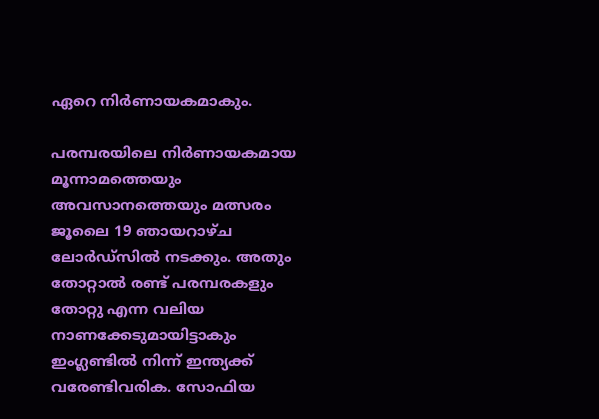ഏറെ നിർണായകമാകും.

പരമ്പരയിലെ നിർണായകമായ മൂന്നാമത്തെയും അവസാനത്തെയും മത്സരം ജൂലൈ 19 ഞായറാഴ്ച ലോർഡ്സിൽ നടക്കും. അ‌തും തോറ്റാൽ രണ്ട് പരമ്പരകളും തോറ്റു എന്ന വലിയ നാണക്കേടുമായിട്ടാകും ഇംഗ്ലണ്ടിൽ നിന്ന് ഇന്ത്യക്ക് വരേണ്ടിവരിക. സോഫിയ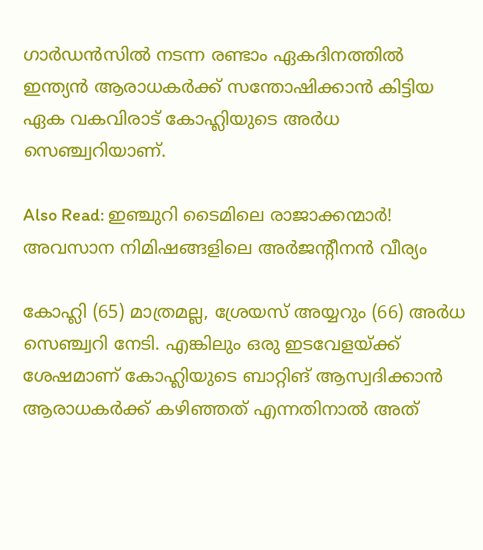ഗാർഡൻസിൽ നടന്ന രണ്ടാം ഏകദിനത്തിൽ ഇന്ത്യൻ ആരാധകർക്ക് സന്തോഷിക്കാൻ കിട്ടിയ ഏക വകവിരാട് കോഹ്ലിയുടെ അ‌ർധ സെഞ്ച്വറിയാണ്.

Also Read: ഇഞ്ചുറി ടൈമിലെ രാജാക്കന്മാർ! അവസാന നിമിഷങ്ങളിലെ അർജന്റീനൻ വീര്യം

കോഹ്ലി (65) മാത്രമല്ല, ശ്രേയസ് അയ്യറും (66) അ‌ർധ സെഞ്ച്വറി നേടി. എങ്കിലും ഒരു ഇടവേളയ്ക്ക് ശേഷമാണ് കോഹ്ലിയുടെ ബാറ്റിങ് ആസ്വദിക്കാൻ ആരാധകർക്ക് കഴിഞ്ഞത് എന്നതിനാൽ അ‌ത്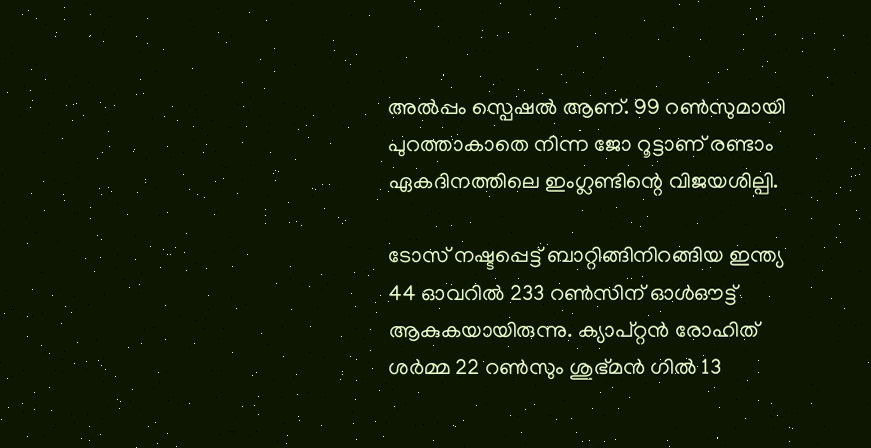അ‌ൽപ്പം സ്പെഷൽ ആണ്. 99 റൺസുമായി പുറത്താകാതെ നിന്ന ജോ റൂട്ടാണ് രണ്ടാം ഏകദിനത്തിലെ ഇംഗ്ലണ്ടിന്റെ വിജയശില്പി.

ടോസ് നഷ്ടപ്പെട്ട് ബാറ്റിങ്ങിനിറങ്ങിയ ഇന്ത്യ 44 ഓവറിൽ 233 റൺസിന് ഓൾഔട്ട് ആകുകയായിരുന്നു. ക്യാപ്റ്റൻ രോഹിത് ശർമ്മ 22 റൺസും ശുഭ്‌മൻ ഗിൽ 13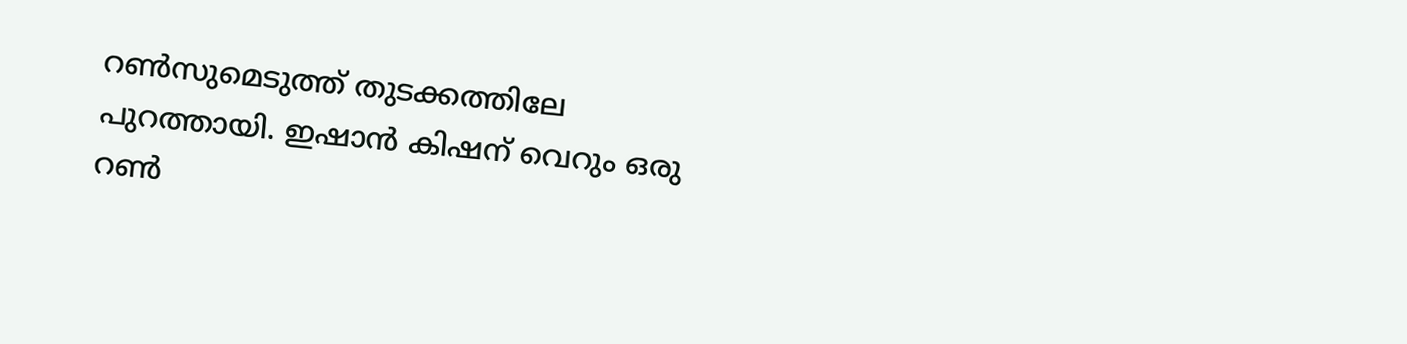റൺസുമെടുത്ത് തുടക്കത്തിലേ പുറത്തായി. ഇഷാൻ കിഷന് വെറും ഒരു റൺ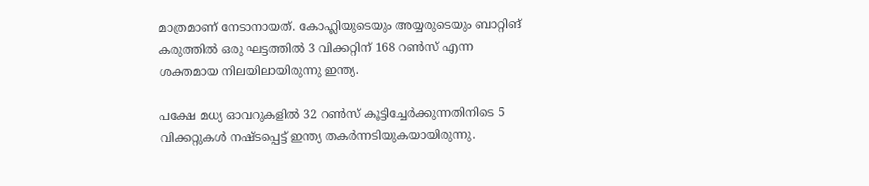മാത്രമാണ് നേടാനായത്. കോഹ്ലിയുടെയും അ‌യ്യരുടെയും ബാറ്റിങ് കരുത്തിൽ ഒരു ഘട്ടത്തിൽ 3 വിക്കറ്റിന് 168 റൺസ് എന്ന ശക്തമായ നിലയിലായിരുന്നു ഇന്ത്യ.

പക്ഷേ മധ്യ ഓവറുകളിൽ 32 റൺസ് കൂട്ടിച്ചേർക്കുന്നതിനിടെ 5 വിക്കറ്റുകൾ നഷ്ടപ്പെട്ട് ഇന്ത്യ തകർന്നടിയുകയായിരുന്നു.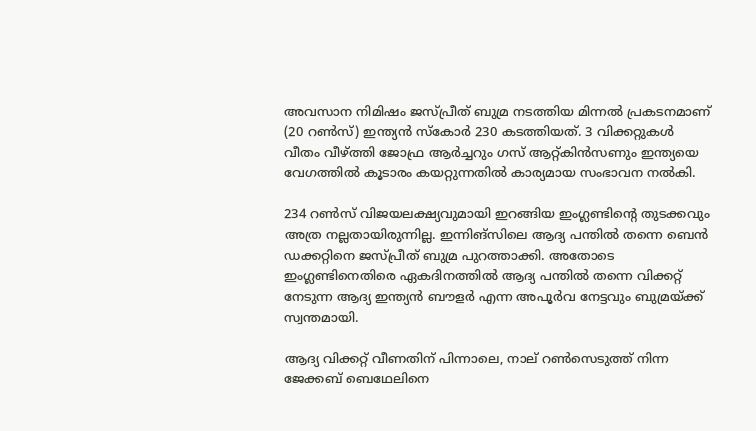അവസാന നിമിഷം ജസ്പ്രീത് ബുമ്ര നടത്തിയ മിന്നൽ പ്രകടനമാണ് (20 റൺസ്) ഇന്ത്യൻ സ്കോർ 230 കടത്തിയത്. 3 വിക്കറ്റുകൾ വീതം വീഴ്ത്തി ജോഫ്ര ആർച്ചറും ഗസ് ആറ്റ്കിൻസണും ഇന്ത്യയെ വേഗത്തിൽ കൂടാരം കയറ്റുന്നതിൽ കാര്യമായ സംഭാവന നൽകി.

234 റൺസ് വിജയലക്ഷ്യവുമായി ഇറങ്ങിയ ഇംഗ്ലണ്ടിന്റെ തുടക്കവും അ‌ത്ര നല്ലതായിരുന്നില്ല. ഇന്നിങ്സിലെ ആദ്യ പന്തിൽ തന്നെ ബെൻ ഡക്കറ്റിനെ ജസ്പ്രീത് ബുമ്ര പുറത്താക്കി. അ‌തോടെ ഇംഗ്ലണ്ടിനെതിരെ ഏകദിനത്തിൽ ആദ്യ പന്തിൽ തന്നെ വിക്കറ്റ് നേടുന്ന ആദ്യ ഇന്ത്യൻ ബൗളർ എന്ന അ‌പൂർവ നേട്ടവും ബുമ്രയ്ക്ക് സ്വന്തമായി.

ആദ്യ വിക്കറ്റ് വീണതിന് പിന്നാലെ, നാല് റൺസെടുത്ത് നിന്ന ജേക്കബ് ബെഥേലിനെ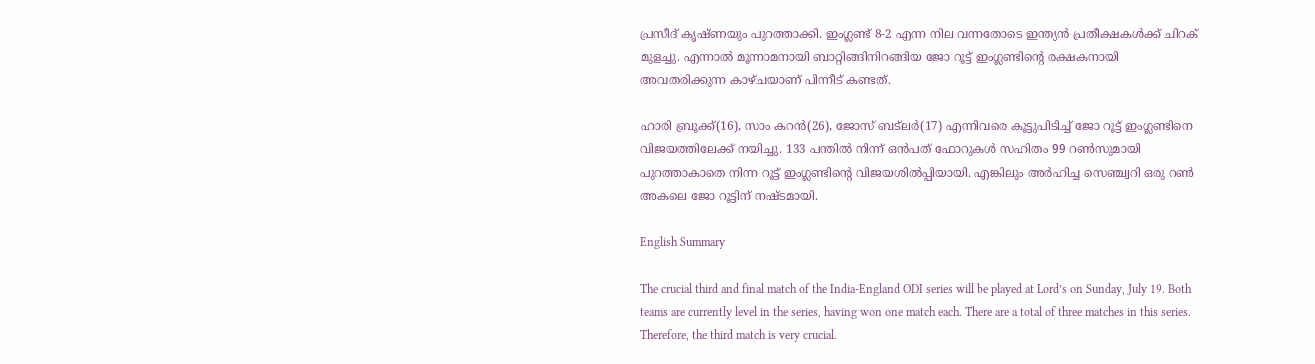പ്രസീദ് കൃഷ്ണയും പുറത്താക്കി. ഇംഗ്ലണ്ട് 8-2 എന്ന നില വന്നതോടെ ഇന്ത്യൻ പ്രതീക്ഷകൾക്ക് ചിറക് മുളച്ചു. എന്നാൽ മൂന്നാമനായി ബാറ്റിങ്ങിനിറങ്ങിയ ജോ റൂട്ട് ഇംഗ്ലണ്ടിന്റെ രക്ഷകനായി അ‌വതരിക്കുന്ന കാഴ്ചയാണ് പിന്നീട് കണ്ടത്.

ഹാരി ബ്രൂക്ക്(16), സാം കറൻ(26), ജോസ് ബട്‌ലർ(17) എന്നിവരെ കൂട്ടുപിടിച്ച് ജോ റൂട്ട് ഇംഗ്ലണ്ടിനെ വിജയത്തിലേക്ക് നയിച്ചു. 133 പന്തിൽ നിന്ന് ഒൻപത് ഫോറുകൾ സഹിതം 99 റൺസുമായി പുറത്താകാതെ നിന്ന റൂട്ട് ഇംഗ്ലണ്ടിന്റെ വിജയശിൽപ്പിയായി. എങ്കിലും അ‌ർഹിച്ച സെഞ്ച്വറി ഒരു റൺ അ‌കലെ ജോ റൂട്ടിന് നഷ്ടമായി.

English Summary

The crucial third and final match of the India-England ODI series will be played at Lord’s on Sunday, July 19. Both teams are currently level in the series, having won one match each. There are a total of three matches in this series. Therefore, the third match is very crucial.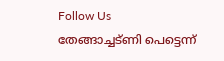Follow Us
തേങ്ങാച്ചട്ണി പെട്ടെന്ന്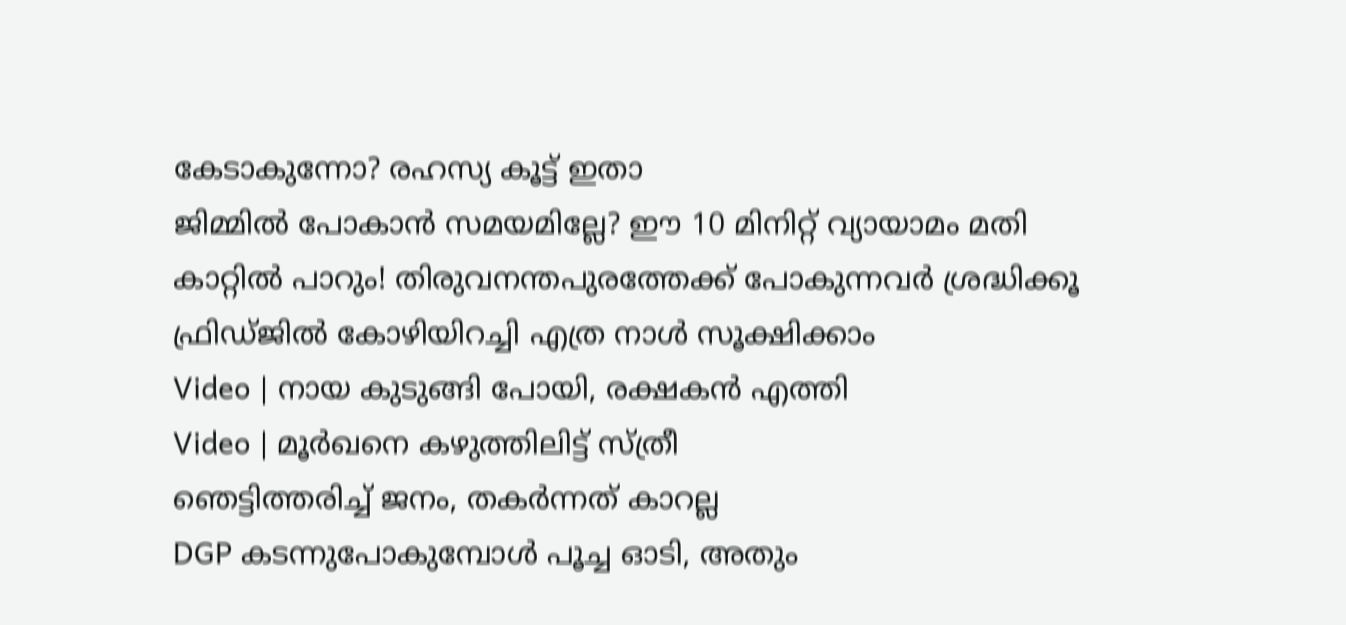കേടാകുന്നോ? രഹസ്യ കൂട്ട് ഇതാ
ജിമ്മിൽ പോകാൻ സമയമില്ലേ? ഈ 10 മിനിറ്റ് വ്യായാമം മതി
കാറ്റില്‍ പാറും! തിരുവനന്തപുരത്തേക്ക് പോകുന്നവര്‍ ശ്രദ്ധിക്കൂ
ഫ്രിഡ്ജിൽ കോഴിയിറച്ചി എത്ര നാൾ സൂക്ഷിക്കാം
Video | നായ കുടുങ്ങി പോയി, രക്ഷകൻ എത്തി
Video | മൂർഖനെ കഴുത്തിലിട്ട് സ്ത്രീ
ഞെട്ടിത്തരിച്ച് ജനം, തകർന്നത് കാറല്ല
DGP കടന്നുപോകുമ്പോൾ പൂച്ച ഓടി, അതും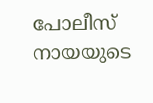പോലീസ് നായയുടെ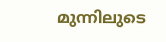മുന്നിലുടെ